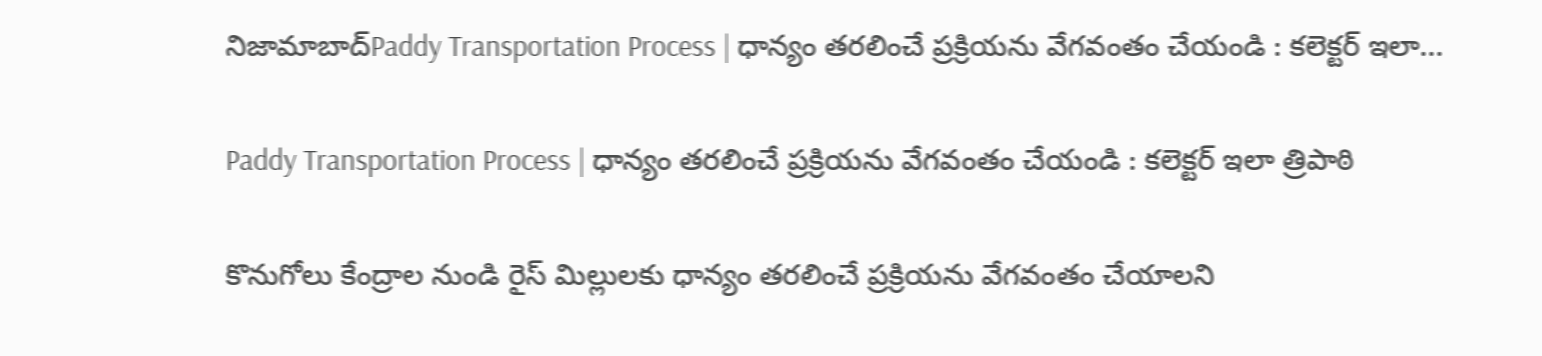నిజామాబాద్Paddy Transportation Process | ధాన్యం తరలించే ప్రక్రియను వేగవంతం చేయండి : కలెక్టర్ ఇలా...

Paddy Transportation Process | ధాన్యం తరలించే ప్రక్రియను వేగవంతం చేయండి : కలెక్టర్ ఇలా త్రిపాఠి

కొనుగోలు కేంద్రాల నుండి రైస్ మిల్లులకు ధాన్యం తరలించే ప్రక్రియను వేగవంతం చేయాలని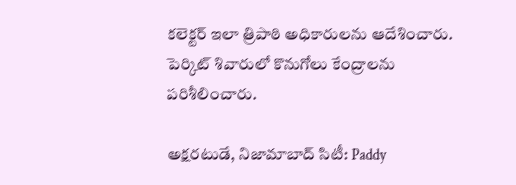కలెక్టర్ ఇలా త్రిపాఠి అధికారులను ఆదేశించారు. పెర్కిట్ శివారులో కొనుగోలు కేంద్రాలను పరిశీలించారు.

అక్షరటుడే, నిజామాబాద్ సిటీ: Paddy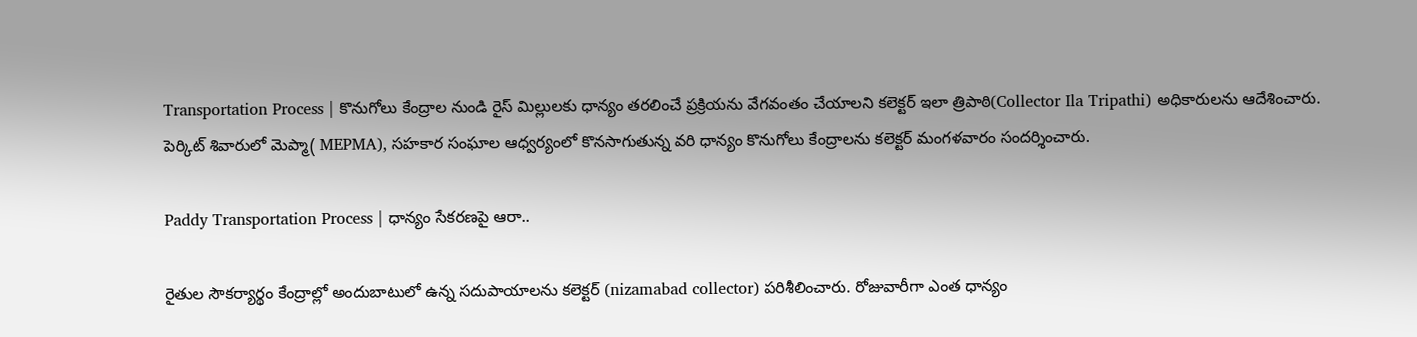Transportation Process | కొనుగోలు కేంద్రాల నుండి రైస్ మిల్లులకు ధాన్యం తరలించే ప్రక్రియను వేగవంతం చేయాలని కలెక్టర్ ఇలా త్రిపాఠి(Collector Ila Tripathi) అధికారులను ఆదేశించారు. పెర్కిట్ శివారులో మెప్మా( MEPMA), సహకార సంఘాల ఆధ్వర్యంలో కొనసాగుతున్న వరి ధాన్యం కొనుగోలు కేంద్రాలను కలెక్టర్ మంగళవారం సందర్శించారు.

Paddy Transportation Process | ధాన్యం సేకరణపై ఆరా..

రైతుల సౌకర్యార్థం కేంద్రాల్లో అందుబాటులో ఉన్న సదుపాయాలను కలెక్టర్ (nizamabad collector) పరిశీలించారు. రోజువారీగా ఎంత ధాన్యం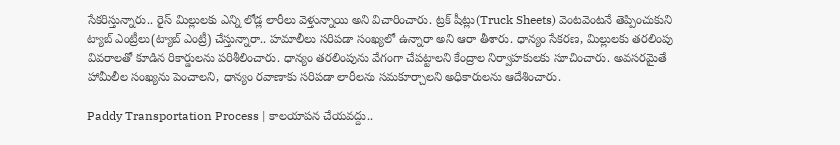సేకరిస్తున్నారు.. రైస్ మిల్లులకు ఎన్ని లోడ్ల లారీలు వెళ్తున్నాయి అని విచారించారు. ట్రక్ షీట్లు(Truck Sheets) వెంటవెంటనే తెప్పించుకుని ట్యాబ్ ఎంట్రీలు(ట్యాబ్ ఎంట్రీ) చేస్తున్నారా.. హమాలీలు సరిపడా సంఖ్యలో ఉన్నారా అని ఆరా తీశారు. ధాన్యం సేకరణ, మిల్లులకు తరలింపు వివరాలతో కూడిన రికార్డులను పరిశీలించారు. ధాన్యం తరలింపును వేగంగా చేపట్టాలని కేంద్రాల నిర్వాహకులకు సూచించారు. అవసరమైతే హామీలీల సంఖ్యను పెంచాలని, ధాన్యం రవాణాకు సరిపడా లారీలను సమకూర్చాలని అధికారులను ఆదేశించారు.

Paddy Transportation Process | కాలయాపన చేయవద్దు..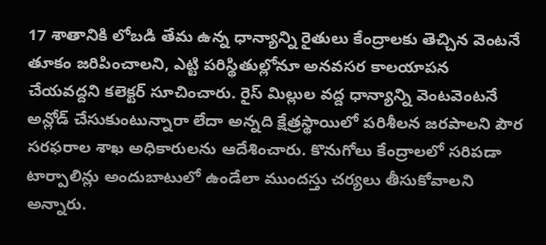17 శాతానికి లోబడి తేమ ఉన్న ధాన్యాన్ని రైతులు కేంద్రాలకు తెచ్చిన వెంటనే తూకం జరిపించాలని, ఎట్టి పరిస్థితుల్లోనూ అనవసర కాలయాపన చేయవద్దని కలెక్టర్ సూచించారు. రైస్ మిల్లుల వద్ద ధాన్యాన్ని వెంటవెంటనే అన్లోడ్ చేసుకుంటున్నారా లేదా అన్నది క్షేత్రస్థాయిలో పరిశీలన జరపాలని పౌర సరఫరాల శాఖ అధికారులను ఆదేశించారు. కొనుగోలు కేంద్రాలలో సరిపడా టార్పాలిన్లు అందుబాటులో ఉండేలా ముందస్తు చర్యలు తీసుకోవాలని అన్నారు.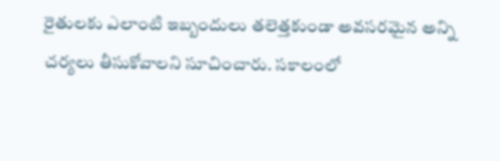రైతులకు ఎలాంటి ఇబ్బందులు తలెత్తకుండా అవసరమైన అన్ని చర్యలు తీసుకోవాలని సూచించారు. సకాలంలో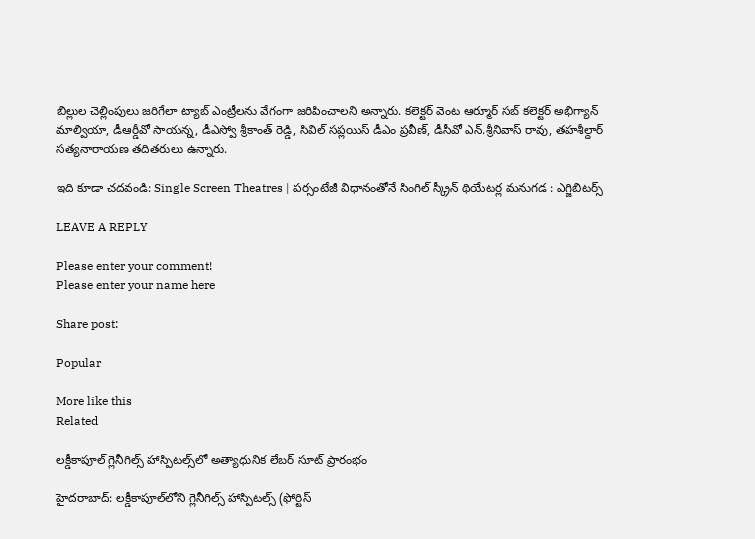బిల్లుల చెల్లింపులు జరిగేలా ట్యాబ్ ఎంట్రీలను వేగంగా జరిపించాలని అన్నారు. కలెక్టర్ వెంట ఆర్మూర్ సబ్ కలెక్టర్ అభిగ్యాన్ మాల్వియా, డీఆర్డీవో సాయన్న, డీఎస్వో శ్రీకాంత్ రెడ్డి, సివిల్ సప్లయిస్ డీఎం ప్రవీణ్, డీసీవో ఎన్.శ్రీనివాస్ రావు, తహశీల్దార్ సత్యనారాయణ తదితరులు ఉన్నారు.

ఇది కూడా చదవండి: Single Screen Theatres | పర్సంటేజీ విధానంతోనే సింగిల్ స్క్రీన్ థియేటర్ల మనుగడ : ఎగ్జిబిటర్స్

LEAVE A REPLY

Please enter your comment!
Please enter your name here

Share post:

Popular

More like this
Related

లక్డీకాపూల్ గ్లెనీగిల్స్ హాస్పిటల్స్‌లో అత్యాధునిక లేబర్ సూట్ ప్రారంభం

హైదరాబాద్: లక్డీకాపూల్‌లోని గ్లెనీగిల్స్ హాస్పిటల్స్ (ఫోర్టిస్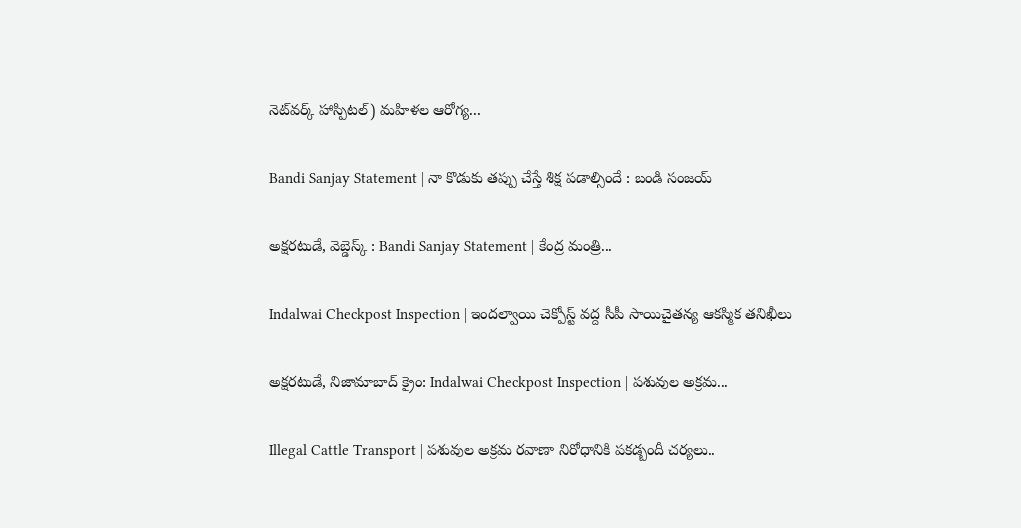నెట్‌వర్క్ హాస్పిటల్) మహిళల ఆరోగ్య...

Bandi Sanjay Statement | నా కొడుకు తప్పు చేస్తే శిక్ష పడాల్సిందే : బండి సంజయ్

అక్షరటుడే, వెబ్డెస్క్ : Bandi Sanjay Statement | కేంద్ర మంత్రి...

Indalwai Checkpost Inspection | ఇందల్వాయి చెక్పోస్ట్ వద్ద సీపీ సాయిచైతన్య ఆకస్మిక తనిఖీలు

అక్షరటుడే, నిజామాబాద్ క్రైం: Indalwai Checkpost Inspection | పశువుల అక్రమ...

Illegal Cattle Transport | పశువుల అక్రమ రవాణా నిరోధానికి పకడ్బందీ చర్యలు..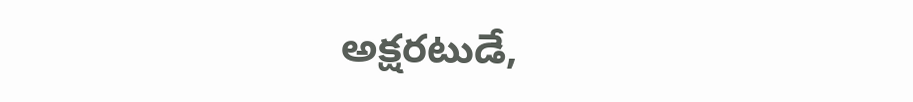అక్షరటుడే,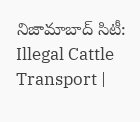నిజామాబాద్ సిటీ: Illegal Cattle Transport |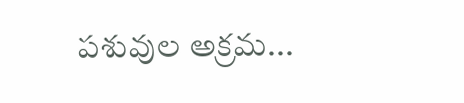పశువుల అక్రమ...